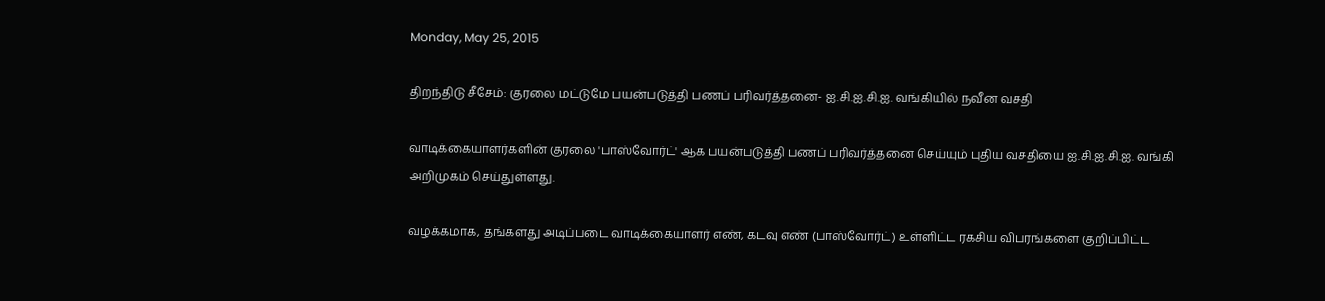Monday, May 25, 2015

திறந்திடு சீசேம்: குரலை மட்டுமே பயன்படுத்தி பணப் பரிவர்த்தனை- ஐ.சி.ஐ.சி.ஐ. வங்கியில் நவீன வசதி

வாடிக்கையாளர்களின் குரலை 'பாஸ்வோர்ட்' ஆக பயன்படுத்தி பணப் பரிவர்த்தனை செய்யும் புதிய வசதியை ஐ.சி.ஐ.சி.ஐ. வங்கி அறிமுகம் செய்துள்ளது.

வழக்கமாக, தங்களது அடிப்படை வாடிக்கையாளர் எண், கடவு எண் (பாஸ்வோர்ட்) உள்ளிட்ட ரகசிய விபரங்களை குறிப்பிட்ட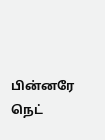பின்னரே நெட்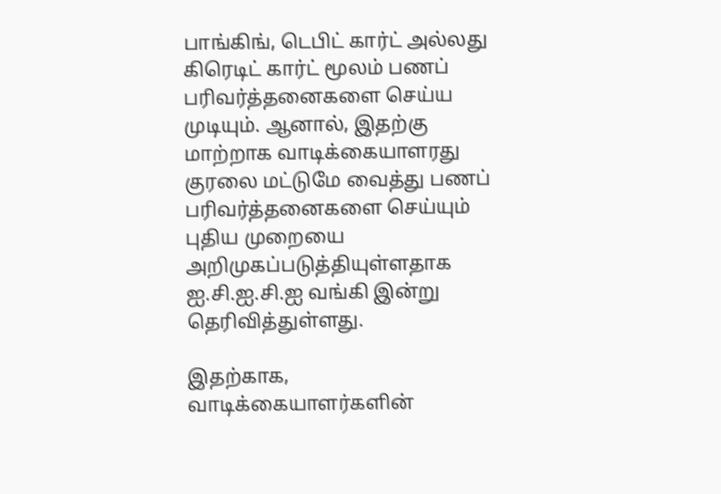பாங்கிங், டெபிட் கார்ட் அல்லது கிரெடிட் கார்ட் மூலம் பணப் பரிவர்த்தனைகளை செய்ய முடியும். ஆனால், இதற்கு மாற்றாக வாடிக்கையாளரது குரலை மட்டுமே வைத்து பணப் பரிவர்த்தனைகளை செய்யும் புதிய முறையை அறிமுகப்படுத்தியுள்ளதாக ஐ.சி.ஐ.சி.ஐ வங்கி இன்று தெரிவித்துள்ளது.

இதற்காக, வாடிக்கையாளர்களின்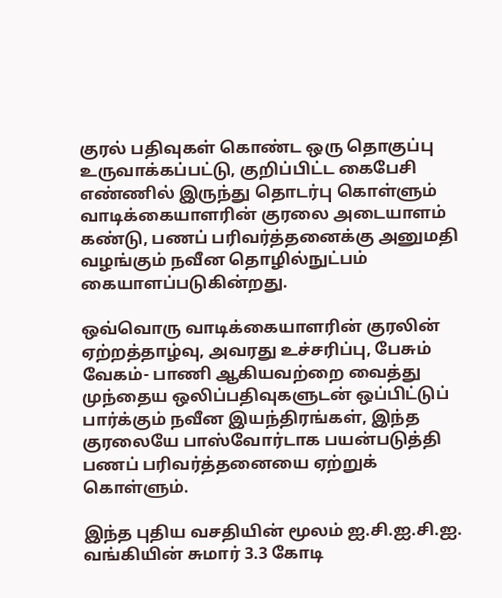குரல் பதிவுகள் கொண்ட ஒரு தொகுப்பு உருவாக்கப்பட்டு, குறிப்பிட்ட கைபேசி எண்ணில் இருந்து தொடர்பு கொள்ளும் வாடிக்கையாளரின் குரலை அடையாளம் கண்டு, பணப் பரிவர்த்தனைக்கு அனுமதி வழங்கும் நவீன தொழில்நுட்பம் கையாளப்படுகின்றது.

ஒவ்வொரு வாடிக்கையாளரின் குரலின் ஏற்றத்தாழ்வு, அவரது உச்சரிப்பு, பேசும் வேகம்- பாணி ஆகியவற்றை வைத்து முந்தைய ஒலிப்பதிவுகளுடன் ஒப்பிட்டுப் பார்க்கும் நவீன இயந்திரங்கள், இந்த குரலையே பாஸ்வோர்டாக பயன்படுத்தி பணப் பரிவர்த்தனையை ஏற்றுக் கொள்ளும்.

இந்த புதிய வசதியின் மூலம் ஐ.சி.ஐ.சி.ஐ. வங்கியின் சுமார் 3.3 கோடி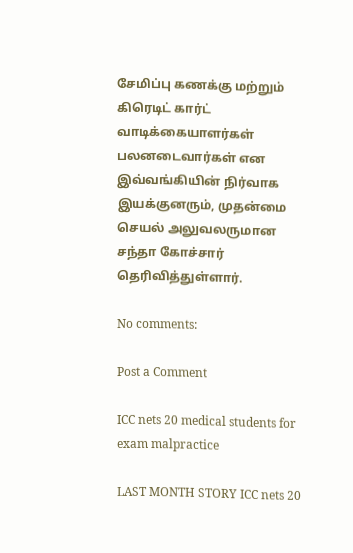சேமிப்பு கணக்கு மற்றும் கிரெடிட் கார்ட் வாடிக்கையாளர்கள் பலனடைவார்கள் என இவ்வங்கியின் நிர்வாக இயக்குனரும், முதன்மை செயல் அலுவலருமான சந்தா கோச்சார் தெரிவித்துள்ளார்.

No comments:

Post a Comment

ICC nets 20 medical students for exam malpractice

LAST MONTH STORY ICC nets 20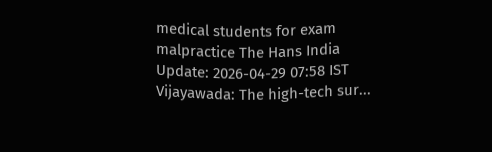medical students for exam malpractice The Hans India Update: 2026-04-29 07:58 IST Vijayawada: The high-tech sur...